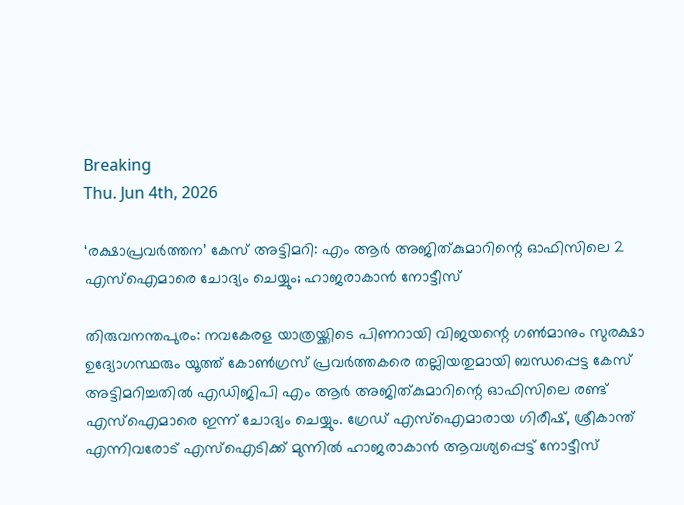Breaking
Thu. Jun 4th, 2026

‘രക്ഷാപ്രവര്‍ത്തന’ കേസ് അട്ടിമറി: എം ആര്‍ അജിത്കുമാറിന്റെ ഓഫിസിലെ 2 എസ്‌ഐമാരെ ചോദ്യം ചെയ്യും; ഹാജരാകാൻ നോട്ടീസ്

തിരുവനന്തപുരം: നവകേരള യാത്രയ്ക്കിടെ പിണറായി വിജയന്റെ ഗണ്‍മാനും സുരക്ഷാ ഉദ്യോഗസ്ഥരും യൂത്ത് കോണ്‍ഗ്രസ് പ്രവര്‍ത്തകരെ തല്ലിയതുമായി ബന്ധപ്പെട്ട കേസ് അട്ടിമറിച്ചതില്‍ എഡിജിപി എം ആര്‍ അജിത്കുമാറിന്റെ ഓഫിസിലെ രണ്ട് എസ്‌ഐമാരെ ഇന്ന് ചോദ്യം ചെയ്യും. ഗ്രേഡ് എസ്‌ഐമാരായ ഗിരീഷ്, ശ്രീകാന്ത് എന്നിവരോട് എസ്‌ഐടിക്ക് മുന്നില്‍ ഹാജരാകാന്‍ ആവശ്യപ്പെട്ട് നോട്ടീസ്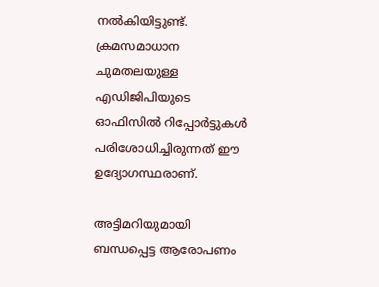നല്‍കിയിട്ടുണ്ട്. ക്രമസമാധാന ചുമതലയുള്ള എഡിജിപിയുടെ ഓഫിസില്‍ റിപ്പോര്‍ട്ടുകള്‍ പരിശോധിച്ചിരുന്നത് ഈ ഉദ്യോഗസ്ഥരാണ്.

അട്ടിമറിയുമായി ബന്ധപ്പെട്ട ആരോപണം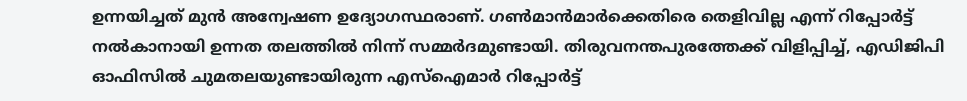ഉന്നയിച്ചത് മുന്‍ അന്വേഷണ ഉദ്യോഗസ്ഥരാണ്. ഗണ്‍മാന്‍മാര്‍ക്കെതിരെ തെളിവില്ല എന്ന് റിപ്പോര്‍ട്ട് നല്‍കാനായി ഉന്നത തലത്തില്‍ നിന്ന് സമ്മര്‍ദമുണ്ടായി. തിരുവനന്തപുരത്തേക്ക് വിളിപ്പിച്ച്, എഡിജിപി ഓഫിസില്‍ ചുമതലയുണ്ടായിരുന്ന എസ്‌ഐമാര്‍ റിപ്പോര്‍ട്ട്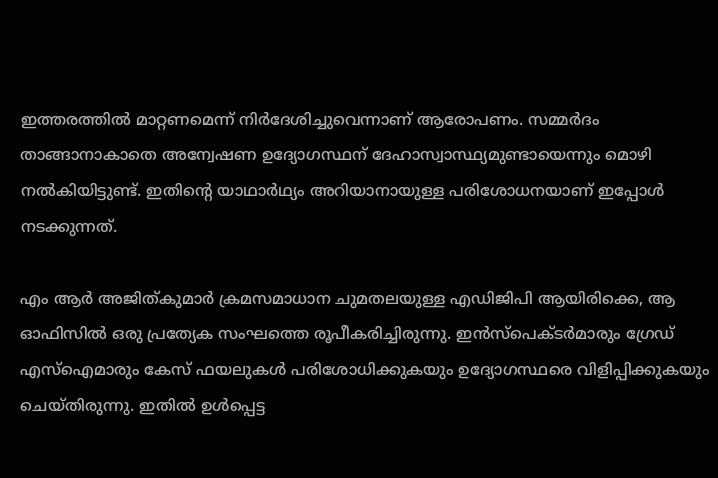ഇത്തരത്തില്‍ മാറ്റണമെന്ന് നിര്‍ദേശിച്ചുവെന്നാണ് ആരോപണം. സമ്മര്‍ദം താങ്ങാനാകാതെ അന്വേഷണ ഉദ്യോഗസ്ഥന് ദേഹാസ്വാസ്ഥ്യമുണ്ടായെന്നും മൊഴി നല്‍കിയിട്ടുണ്ട്. ഇതിന്റെ യാഥാര്‍ഥ്യം അറിയാനായുള്ള പരിശോധനയാണ് ഇപ്പോള്‍ നടക്കുന്നത്.

എം ആര്‍ അജിത്കുമാര്‍ ക്രമസമാധാന ചുമതലയുള്ള എഡിജിപി ആയിരിക്കെ, ആ ഓഫിസില്‍ ഒരു പ്രത്യേക സംഘത്തെ രൂപീകരിച്ചിരുന്നു. ഇന്‍സ്‌പെക്ടര്‍മാരും ഗ്രേഡ് എസ്‌ഐമാരും കേസ് ഫയലുകള്‍ പരിശോധിക്കുകയും ഉദ്യോഗസ്ഥരെ വിളിപ്പിക്കുകയും ചെയ്തിരുന്നു. ഇതില്‍ ഉള്‍പ്പെട്ട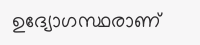ഉദ്യോഗസ്ഥരാണ്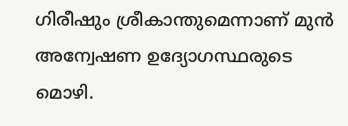ഗിരീഷും ശ്രീകാന്തുമെന്നാണ് മുന്‍ അന്വേഷണ ഉദ്യോഗസ്ഥരുടെ മൊഴി.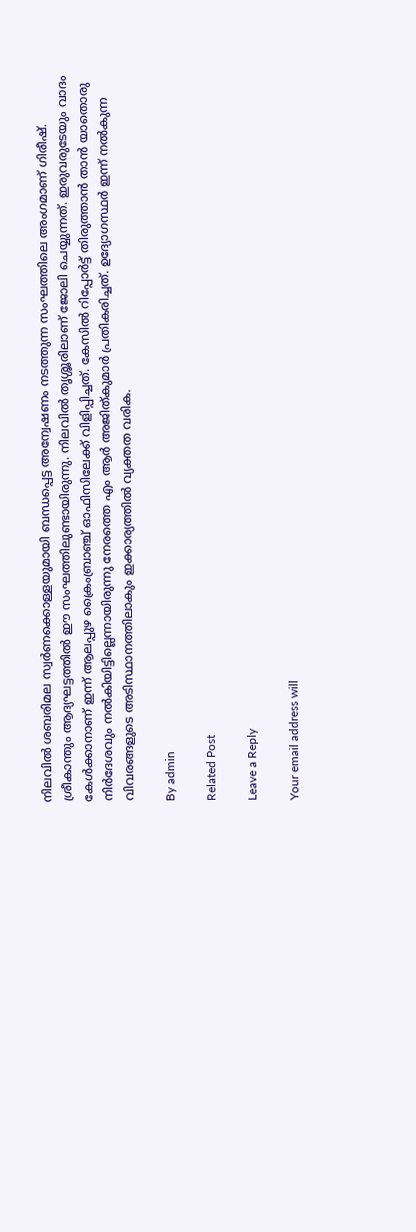നിലവില്‍ ശബരിമല സ്വര്‍ണക്കൊള്ളയുമായി ബന്ധപ്പെട്ട അന്വേഷണം നടത്തുന്ന സംഘത്തിലെ അംഗമാണ് ഗിരീഷ്. ശ്രീകാന്തും ആദ്യഘട്ടത്തില്‍ ഈ സംഘത്തിലുണ്ടായിരുന്നു. നിലവില്‍ തൃശ്ശൂരിലാണ് ജോലി ചെയ്യുന്നത്. ഇരുവരുടേയും വാദം കേള്‍ക്കാനാണ് ഇന്ന് ആലപ്പുഴ ക്രൈംബ്രാഞ്ച് ഓഫിസിലേക്ക് വിളിപ്പിച്ചത്. കേസില്‍ റിപ്പോര്‍ട്ട് തിരുത്താന്‍ താന്‍ യാതൊരു നിര്‍ദേശവും നല്‍കിയിട്ടില്ലെന്നായിരുന്നു നേരത്തെ എം ആര്‍ അജിത്കുമാര്‍ പ്രതികരിച്ചത്. ഉദ്യോഗസ്ഥര്‍ ഇന്ന് നല്‍കുന്ന വിവരങ്ങളുടെ അടിസ്ഥാനത്തിലാകും ഇക്കാര്യത്തില്‍ വ്യക്തത വരിക.

By admin

Related Post

Leave a Reply

Your email address will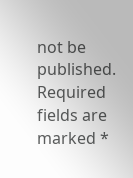not be published. Required fields are marked *